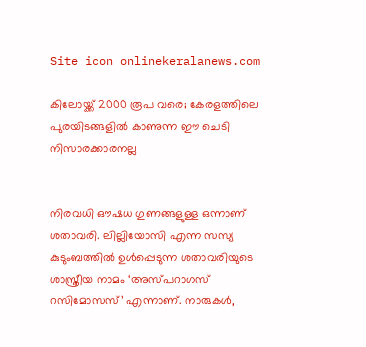Site icon onlinekeralanews.com

കിലോയ്ക്ക് 2000 രൂപ വരെ; കേരളത്തിലെ പുരയിടങ്ങളിൽ കാണുന്ന ഈ ചെടി നിസാരക്കാരനല്ല


നിരവധി ഔഷധ ഗുണങ്ങളുള്ള ഒന്നാണ് ശതാവരി. ലില്ലിയോസി എന്ന സസ്യ കുടുംബത്തിൽ ഉൾപ്പെടുന്ന ശതാവരിയുടെ ശാസ്ത്രീയ നാമം ‘അസ്‌പറാഗസ് റസിമോസസ്’ എന്നാണ്. നാരുകൾ,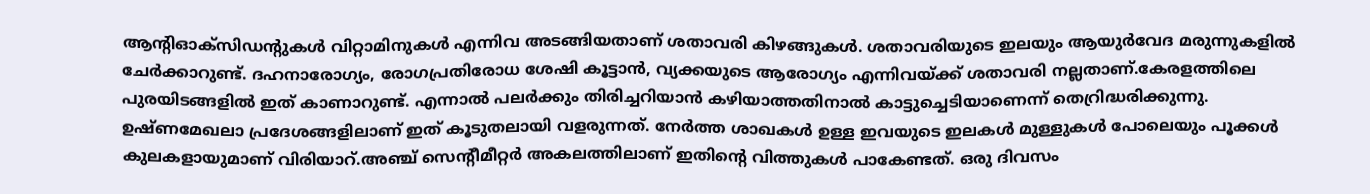ആന്റിഓക്സിഡന്റുകൾ വിറ്റാമിനുകൾ എന്നിവ അടങ്ങിയതാണ് ശതാവരി കിഴങ്ങുകൾ. ശതാവരിയുടെ ഇലയും ആയുർവേദ മരുന്നുകളിൽ ചേർക്കാറുണ്ട്. ദഹനാരോഗ്യം, രോഗപ്രതിരോധ ശേഷി കൂട്ടാൻ, വ്യക്കയുടെ ആരോഗ്യം എന്നിവയ്ക്ക് ശതാവരി നല്ലതാണ്.കേരളത്തിലെ പുരയിടങ്ങളിൽ ഇത് കാണാറുണ്ട്. എന്നാൽ പലർക്കും തിരിച്ചറിയാൻ കഴിയാത്തതിനാൽ കാട്ടുച്ചെടിയാണെന്ന് തെറ്രിദ്ധരിക്കുന്നു. ഉഷ്ണമേഖലാ പ്രദേശങ്ങളിലാണ് ഇത് കൂടുതലായി വളരുന്നത്. നേർത്ത ശാഖകൾ ഉള്ള ഇവയുടെ ഇലകൾ മുള്ളുകൾ പോലെയും പൂക്കൾ കുലകളായുമാണ് വിരിയാറ്.അഞ്ച് സെന്റീമീറ്റർ അകലത്തിലാണ് ഇതിന്റെ വിത്തുകൾ പാകേണ്ടത്. ഒരു ദിവസം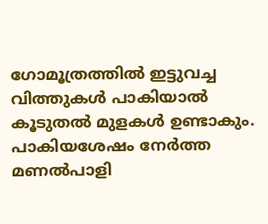ഗോമൂത്രത്തിൽ ഇട്ടുവച്ച വിത്തുകൾ പാകിയാൽ കൂടുതൽ മുളകൾ ഉണ്ടാകും. പാകിയശേഷം നേർത്ത മണൽപാളി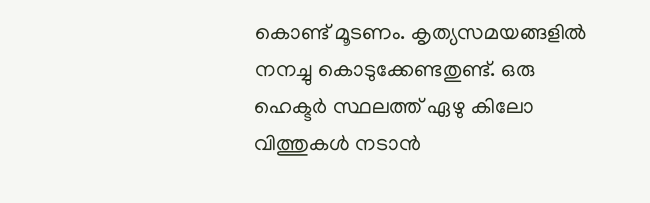കൊണ്ട് മൂടണം. കൃത്യസമയങ്ങളിൽ നനച്ചു കൊടുക്കേണ്ടതുണ്ട്. ഒരു ഹെക്ടർ സ്ഥലത്ത് ഏഴു കിലോ വിത്തുകൾ നടാൻ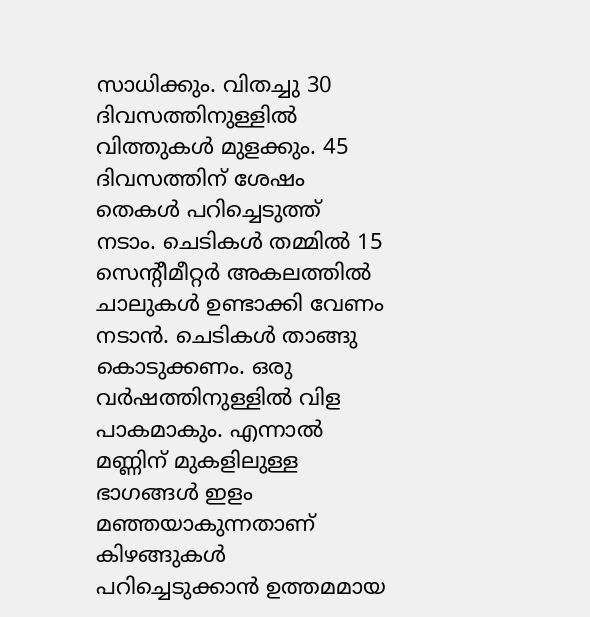സാധിക്കും. വിതച്ചു 30 ദിവസത്തിനുള്ളിൽ വിത്തുകൾ മുളക്കും. 45 ദിവസത്തിന് ശേഷം തെകൾ പറിച്ചെടുത്ത് നടാം. ചെടികൾ തമ്മിൽ 15 സെന്റീമീറ്റർ അകലത്തിൽ ചാലുകൾ ഉണ്ടാക്കി വേണം നടാൻ. ചെടികൾ താങ്ങു കൊടുക്കണം. ഒരു വർഷത്തിനുള്ളിൽ വിള പാകമാകും. എന്നാൽ മണ്ണിന് മുകളിലുള്ള ഭാഗങ്ങൾ ഇളം മഞ്ഞയാകുന്നതാണ് കിഴങ്ങുകൾ പറിച്ചെടുക്കാൻ ഉത്തമമായ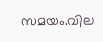സമയം.വില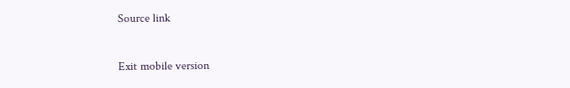Source link

Exit mobile version